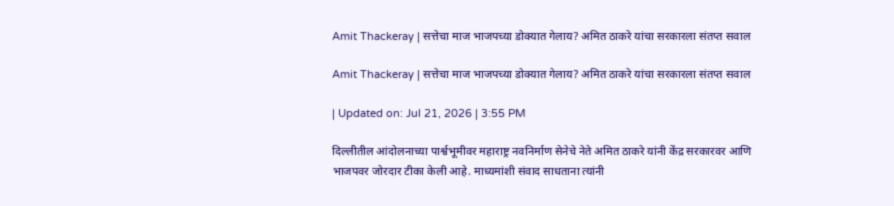Amit Thackeray | सत्तेचा माज भाजपच्या डोक्यात गेलाय? अमित ठाकरे यांचा सरकारला संतप्त सवाल

Amit Thackeray | सत्तेचा माज भाजपच्या डोक्यात गेलाय? अमित ठाकरे यांचा सरकारला संतप्त सवाल

| Updated on: Jul 21, 2026 | 3:55 PM

दिल्लीतील आंदोलनाच्या पार्श्वभूमीवर महाराष्ट्र नवनिर्माण सेनेचे नेते अमित ठाकरे यांनी केंद्र सरकारवर आणि भाजपवर जोरदार टीका केली आहे. माध्यमांशी संवाद साधताना त्यांनी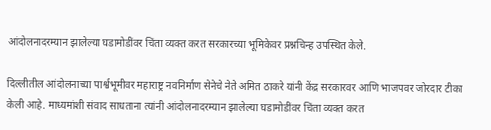आंदोलनादरम्यान झालेल्या घडामोडींवर चिंता व्यक्त करत सरकारच्या भूमिकेवर प्रश्नचिन्ह उपस्थित केले.

दिल्लीतील आंदोलनाच्या पार्श्वभूमीवर महाराष्ट्र नवनिर्माण सेनेचे नेते अमित ठाकरे यांनी केंद्र सरकारवर आणि भाजपवर जोरदार टीका केली आहे. माध्यमांशी संवाद साधताना त्यांनी आंदोलनादरम्यान झालेल्या घडामोडींवर चिंता व्यक्त करत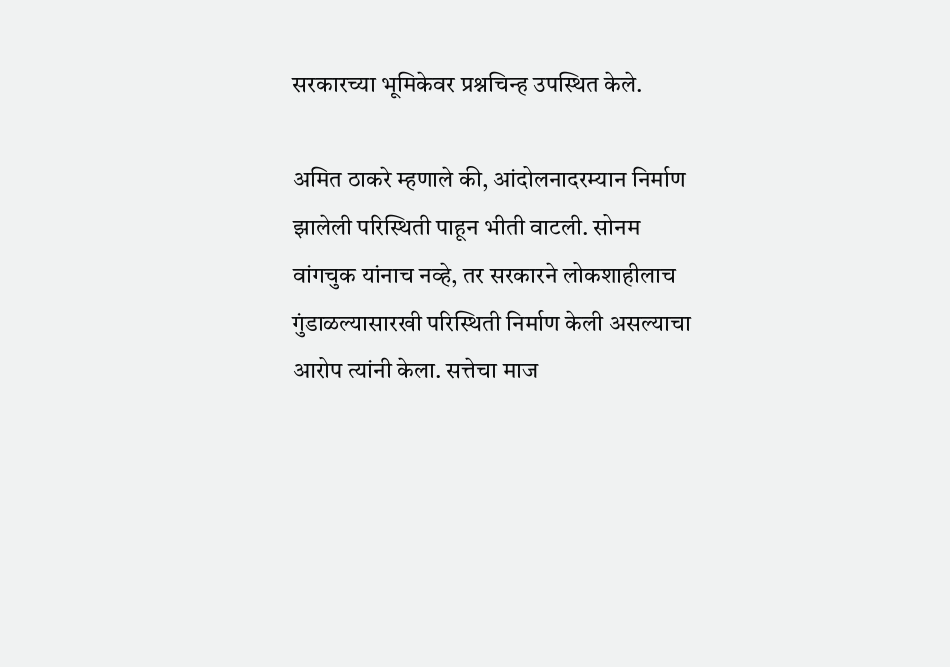सरकारच्या भूमिकेवर प्रश्नचिन्ह उपस्थित केले.

अमित ठाकरे म्हणाले की, आंदोलनादरम्यान निर्माण झालेली परिस्थिती पाहून भीती वाटली. सोनम वांगचुक यांनाच नव्हे, तर सरकारने लोकशाहीलाच गुंडाळल्यासारखी परिस्थिती निर्माण केली असल्याचा आरोप त्यांनी केला. सत्तेचा माज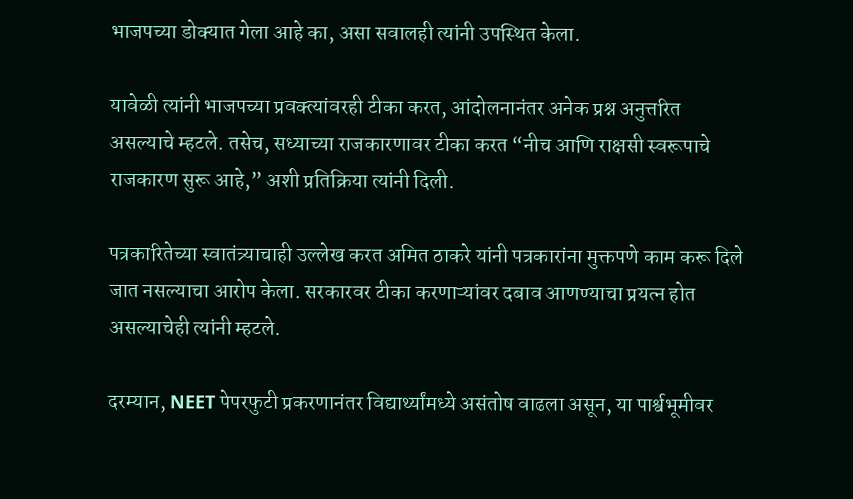भाजपच्या डोक्यात गेला आहे का, असा सवालही त्यांनी उपस्थित केला.

यावेळी त्यांनी भाजपच्या प्रवक्त्यांवरही टीका करत, आंदोलनानंतर अनेक प्रश्न अनुत्तरित असल्याचे म्हटले. तसेच, सध्याच्या राजकारणावर टीका करत “नीच आणि राक्षसी स्वरूपाचे राजकारण सुरू आहे,” अशी प्रतिक्रिया त्यांनी दिली.

पत्रकारितेच्या स्वातंत्र्याचाही उल्लेख करत अमित ठाकरे यांनी पत्रकारांना मुक्तपणे काम करू दिले जात नसल्याचा आरोप केला. सरकारवर टीका करणाऱ्यांवर दबाव आणण्याचा प्रयत्न होत असल्याचेही त्यांनी म्हटले.

दरम्यान, NEET पेपरफुटी प्रकरणानंतर विद्यार्थ्यांमध्ये असंतोष वाढला असून, या पार्श्वभूमीवर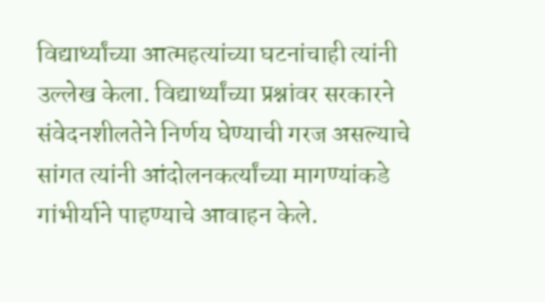विद्यार्थ्यांच्या आत्महत्यांच्या घटनांचाही त्यांनी उल्लेख केला. विद्यार्थ्यांच्या प्रश्नांवर सरकारने संवेदनशीलतेने निर्णय घेण्याची गरज असल्याचे सांगत त्यांनी आंदोलनकर्त्यांच्या मागण्यांकडे गांभीर्याने पाहण्याचे आवाहन केले.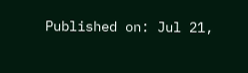Published on: Jul 21,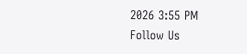2026 3:55 PM
Follow Us